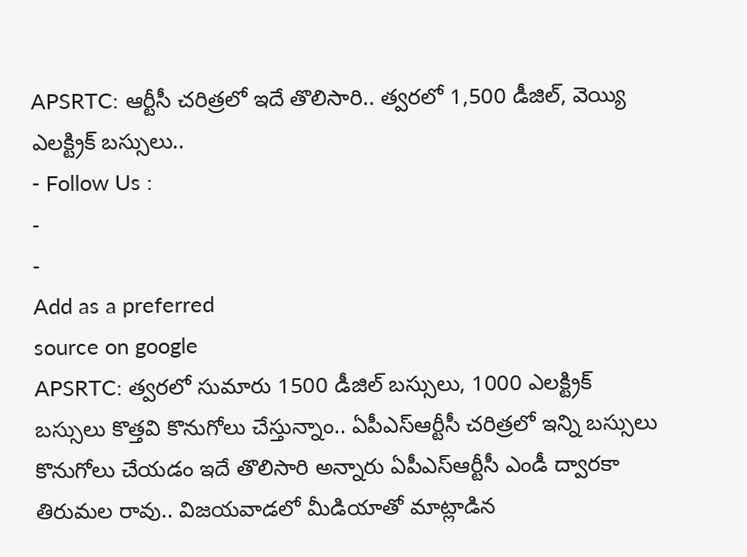APSRTC: ఆర్టీసీ చరిత్రలో ఇదే తొలిసారి.. త్వరలో 1,500 డీజిల్, వెయ్యి ఎలక్ట్రిక్ బస్సులు..
- Follow Us :
-
-
Add as a preferred
source on google
APSRTC: త్వరలో సుమారు 1500 డీజిల్ బస్సులు, 1000 ఎలక్ట్రిక్ బస్సులు కొత్తవి కొనుగోలు చేస్తున్నాం.. ఏపీఎస్ఆర్టీసీ చరిత్రలో ఇన్ని బస్సులు కొనుగోలు చేయడం ఇదే తొలిసారి అన్నారు ఏపీఎస్ఆర్టీసీ ఎండీ ద్వారకా తిరుమల రావు.. విజయవాడలో మీడియాతో మాట్లాడిన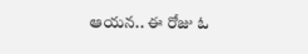ఆయన.. ఈ రోజు ఓ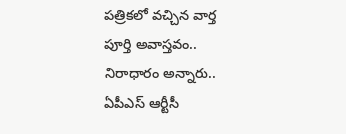పత్రికలో వచ్చిన వార్త పూర్తి అవాస్తవం.. నిరాధారం అన్నారు.. ఏపీఎస్ ఆర్టీసీ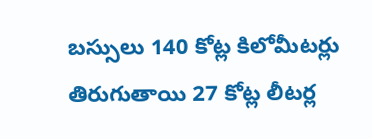బస్సులు 140 కోట్ల కిలోమీటర్లు తిరుగుతాయి 27 కోట్ల లీటర్ల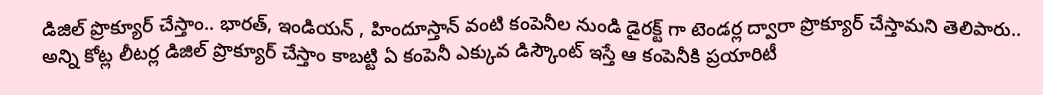డిజిల్ ప్రొక్యూర్ చేస్తాం.. భారత్, ఇండియన్ , హిందూస్తాన్ వంటి కంపెనీల నుండి డైరక్ట్ గా టెండర్ల ద్వారా ప్రొక్యూర్ చేస్తామని తెలిపారు.. అన్ని కోట్ల లీటర్ల డిజిల్ ప్రొక్యూర్ చేస్తాం కాబట్టి ఏ కంపెనీ ఎక్కువ డిస్కౌంట్ ఇస్తే ఆ కంపెనీకి ప్రయారిటీ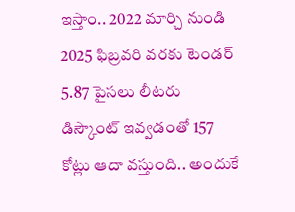ఇస్తాం.. 2022 మార్చి నుండి 2025 ఫిబ్రవరి వరకు టెండర్ 5.87 పైసలు లీటరు డిస్కౌంట్ ఇవ్వడంతో 157 కోట్లు ఆదా వస్తుంది.. అందుకే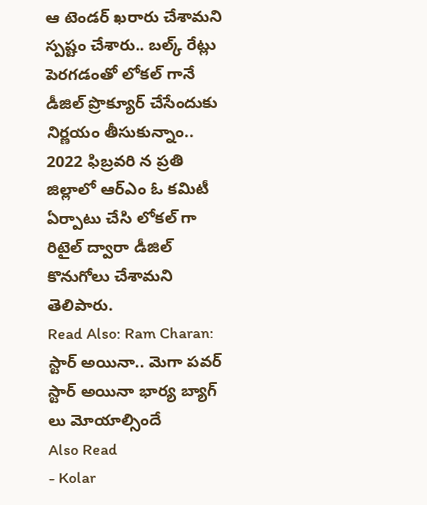ఆ టెండర్ ఖరారు చేశామని స్పష్టం చేశారు.. బల్క్ రేట్లు పెరగడంతో లోకల్ గానే డీజిల్ ప్రొక్యూర్ చేసేందుకు నిర్ణయం తీసుకున్నాం.. 2022 ఫిబ్రవరి న ప్రతి జిల్లాలో ఆర్ఎం ఓ కమిటీ ఏర్పాటు చేసి లోకల్ గా రిటైల్ ద్వారా డీజిల్ కొనుగోలు చేశామని తెలిపారు.
Read Also: Ram Charan: స్టార్ అయినా.. మెగా పవర్ స్టార్ అయినా భార్య బ్యాగ్ లు మోయాల్సిందే
Also Read
- Kolar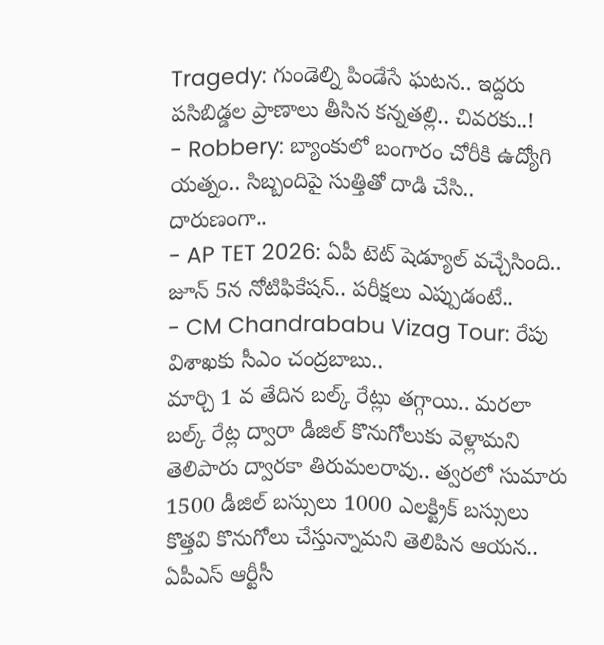Tragedy: గుండెల్ని పిండేసే ఘటన.. ఇద్దరు పసిబిడ్డల ప్రాణాలు తీసిన కన్నతల్లి.. చివరకు..!
- Robbery: బ్యాంకులో బంగారం చోరీకి ఉద్యోగి యత్నం.. సిబ్బందిపై సుత్తితో దాడి చేసి.. దారుణంగా..
- AP TET 2026: ఏపీ టెట్ షెడ్యూల్ వచ్చేసింది.. జూన్ 5న నోటిఫికేషన్.. పరీక్షలు ఎప్పుడంటే..
- CM Chandrababu Vizag Tour: రేపు విశాఖకు సీఎం చంద్రబాబు..
మార్చి 1 వ తేదిన బల్క్ రేట్లు తగ్గాయి.. మరలా బల్క్ రేట్ల ద్వారా డీజిల్ కొనుగోలుకు వెళ్లామని తెలిపారు ద్వారకా తిరుమలరావు.. త్వరలో సుమారు 1500 డీజిల్ బస్సులు 1000 ఎలక్ట్రిక్ బస్సులు కొత్తవి కొనుగోలు చేస్తున్నామని తెలిపిన ఆయన.. ఏపీఎస్ ఆర్టీసీ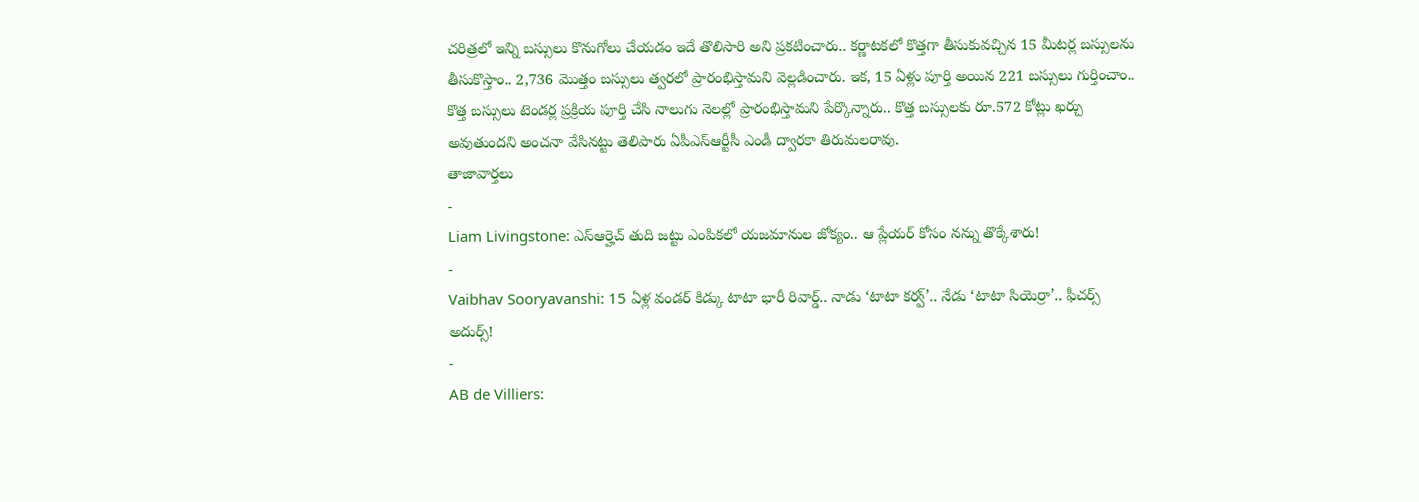చరిత్రలో ఇన్ని బస్సులు కొనుగోలు చేయడం ఇదే తొలిసారి అని ప్రకటించారు.. కర్ణాటకలో కొత్తగా తీసుకువచ్చిన 15 మీటర్ల బస్సులను తీసుకొస్తాం.. 2,736 మొత్తం బస్సులు త్వరలో ప్రారంభిస్తామని వెల్లడించారు. ఇక, 15 ఏళ్లు పూర్తి అయిన 221 బస్సులు గుర్తించాం.. కొత్త బస్సులు టెండర్ల ప్రక్రియ పూర్తి చేసి నాలుగు నెలల్లో ప్రారంభిస్తామని పేర్కొన్నారు.. కొత్త బస్సులకు రూ.572 కోట్లు ఖర్చు అవుతుందని అంచనా వేసినట్టు తెలిపారు ఏపీఎస్ఆర్టీసీ ఎండీ ద్వారకా తిరుమలరావు.
తాజావార్తలు
-
Liam Livingstone: ఎస్ఆర్హెచ్ తుది జట్టు ఎంపికలో యజమానుల జోక్యం.. ఆ ప్లేయర్ కోసం నన్ను తొక్కేశారు!
-
Vaibhav Sooryavanshi: 15 ఏళ్ల వండర్ కిడ్కు టాటా భారీ రివార్డ్.. నాడు ‘టాటా కర్వ్’.. నేడు ‘టాటా సియెర్రా’.. ఫీచర్స్ అదుర్స్!
-
AB de Villiers: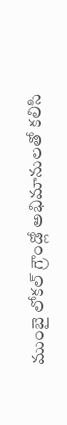ముంబై లోకల్ గ్రౌండ్లో అభిమానులతో కలిసి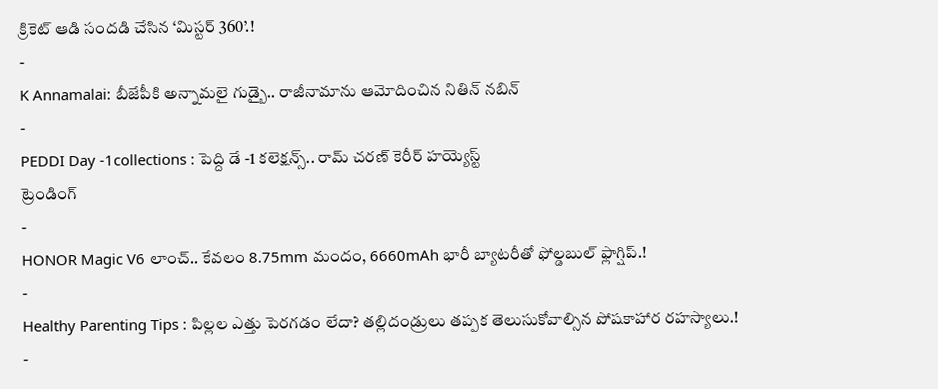క్రికెట్ ఆడి సందడి చేసిన ‘మిస్టర్ 360’.!
-
K Annamalai: బీజేపీకి అన్నామలై గుడ్బై.. రాజీనామాను ఆమోదించిన నితిన్ నబిన్
-
PEDDI Day -1collections : పెద్ది డే -1 కలెక్షన్స్.. రామ్ చరణ్ కెరీర్ హయ్యెస్ట్
ట్రెండింగ్
-
HONOR Magic V6 లాంచ్.. కేవలం 8.75mm మందం, 6660mAh భారీ బ్యాటరీతో ఫోల్డబుల్ ఫ్లాగ్షిప్.!
-
Healthy Parenting Tips : పిల్లల ఎత్తు పెరగడం లేదా? తల్లిదండ్రులు తప్పక తెలుసుకోవాల్సిన పోషకాహార రహస్యాలు.!
-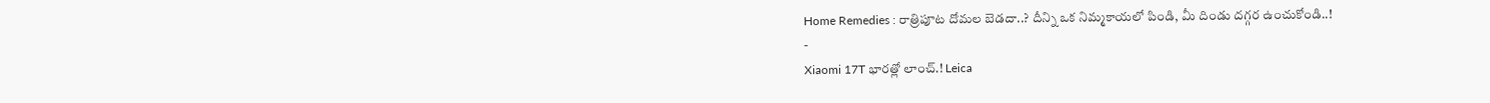Home Remedies : రాత్రిపూట దోమల బెడదా..? దీన్ని ఒక నిమ్మకాయలో పిండి, మీ దిండు దగ్గర ఉంచుకోండి..!
-
Xiaomi 17T భారత్లో లాంచ్.! Leica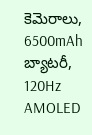కెమెరాలు, 6500mAh బ్యాటరీ, 120Hz AMOLED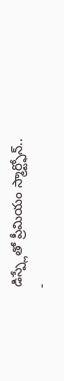డిస్ప్లేతో ప్రీమియం స్మార్ట్ఫోన్..
-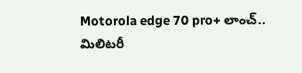Motorola edge 70 pro+ లాంచ్.. మిలిటరీ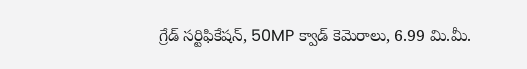గ్రేడ్ సర్టిఫికేషన్, 50MP క్వాడ్ కెమెరాలు, 6.99 మి.మీ.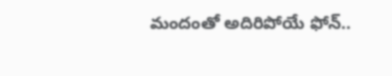మందంతో అదిరిపోయే ఫోన్..